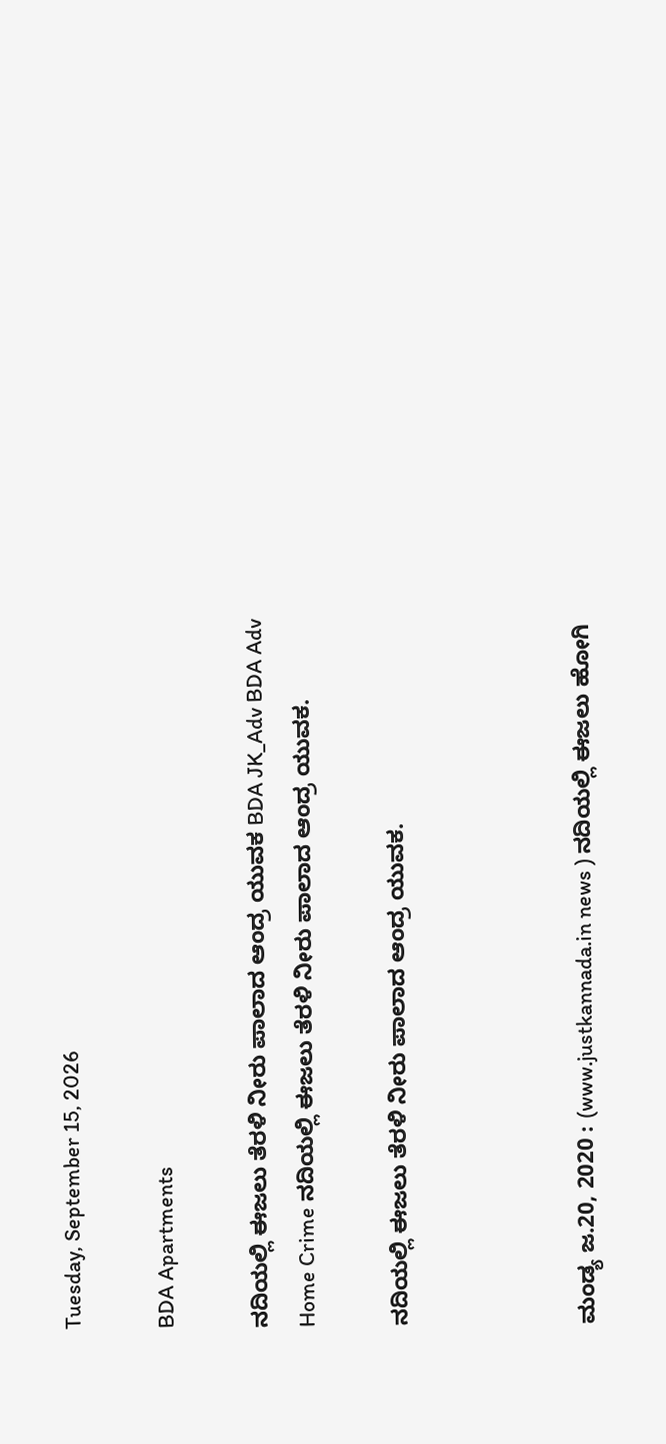Tuesday, September 15, 2026

BDA Apartments

ನದಿಯಲ್ಲಿ ಈಜಲು ತೆರಳಿ ನೀರು ಪಾಲಾದ ಆಂದ್ರ ಯುವಕ BDA JK_Adv BDA Adv
Home Crime ನದಿಯಲ್ಲಿ ಈಜಲು ತೆರಳಿ ನೀರು ಪಾಲಾದ ಆಂದ್ರ ಯುವಕ.

ನದಿಯಲ್ಲಿ ಈಜಲು ತೆರಳಿ ನೀರು ಪಾಲಾದ ಆಂದ್ರ ಯುವಕ.



ಮಂಡ್ಯ ಜ.20, 2020 : (www.justkannada.in news ) ನದಿಯಲ್ಲಿ ಈಜಲು ಹೋಗಿ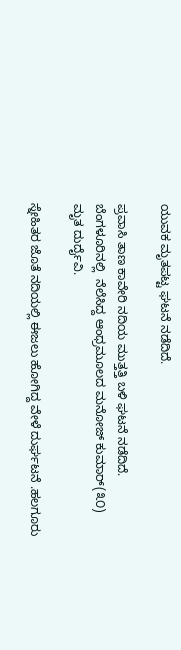ಯುವಕ ಮೃತಪಟ್ಟ ಘಟನೆ ನಡೆದಿದೆ.

ಪ್ರವಾಸಿ ತಾಣ ಕಾವೇರಿ ನದಿಯ ಮುತ್ತತ್ತಿ ಬಳಿ ಘಟನೆ ನಡೆದಿದೆ.  ಬೆಂಗಳೂರಿನಲ್ಲಿ  ನೆಲೆಸಿದ್ದ ಆಂಧ್ರಮೂಲದ ಮನೋಜ್ ಕುಮಾರ್(೩೦) ಮೃತ ದುರ್ದೈವಿ.

ಸ್ನೇಹಿತರ ಜೊತೆ ನದಿಯಲ್ಲಿ ಈಜಲು ಹೋಗಿದ್ದ ವೇಳೆ ದುರ್ಘಟನೆ ‌.ಹಲಗೂರು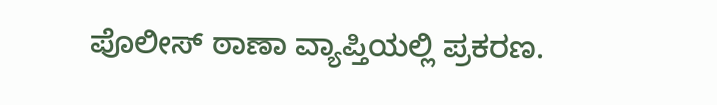ಪೊಲೀಸ್ ಠಾಣಾ ವ್ಯಾಪ್ತಿಯಲ್ಲಿ ಪ್ರಕರಣ‌.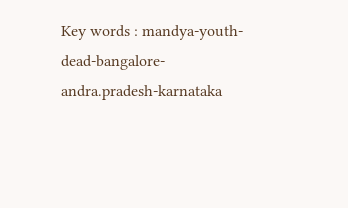Key words : mandya-youth-dead-bangalore-andra.pradesh-karnataka